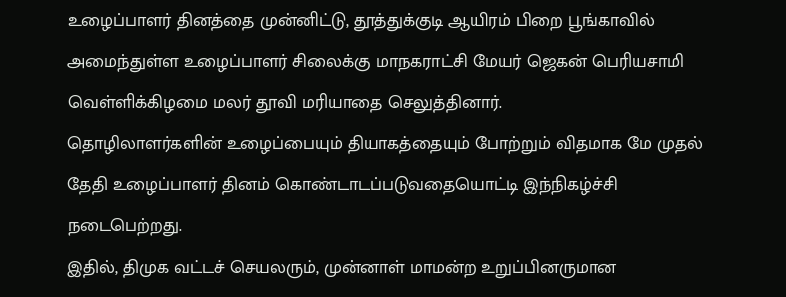உழைப்பாளர் தினத்தை முன்னிட்டு, தூத்துக்குடி ஆயிரம் பிறை பூங்காவில் அமைந்துள்ள உழைப்பாளர் சிலைக்கு மாநகராட்சி மேயர் ஜெகன் பெரியசாமி வெள்ளிக்கிழமை மலர் தூவி மரியாதை செலுத்தினார்.
தொழிலாளர்களின் உழைப்பையும் தியாகத்தையும் போற்றும் விதமாக மே முதல் தேதி உழைப்பாளர் தினம் கொண்டாடப்படுவதையொட்டி இந்நிகழ்ச்சி நடைபெற்றது.
இதில், திமுக வட்டச் செயலரும், முன்னாள் மாமன்ற உறுப்பினருமான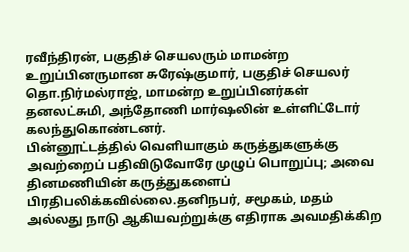ரவீந்திரன், பகுதிச் செயலரும் மாமன்ற உறுப்பினருமான சுரேஷ்குமார், பகுதிச் செயலர் தொ.நிர்மல்ராஜ், மாமன்ற உறுப்பினர்கள் தனலட்சுமி, அந்தோணி மார்ஷலின் உள்ளிட்டோர் கலந்துகொண்டனர்.
பின்னூட்டத்தில் வெளியாகும் கருத்துகளுக்கு அவற்றைப் பதிவிடுவோரே முழுப் பொறுப்பு; அவை தினமணியின் கருத்துகளைப் பிரதிபலிக்கவில்லை.தனிநபர், சமூகம், மதம் அல்லது நாடு ஆகியவற்றுக்கு எதிராக அவமதிக்கிற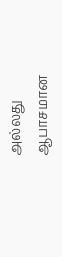அல்லது ஆபாசமான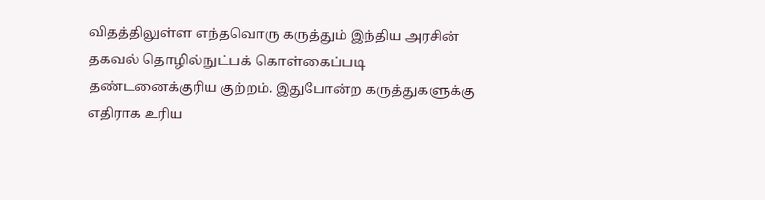விதத்திலுள்ள எந்தவொரு கருத்தும் இந்திய அரசின் தகவல் தொழில்நுட்பக் கொள்கைப்படி தண்டனைக்குரிய குற்றம். இதுபோன்ற கருத்துகளுக்கு எதிராக உரிய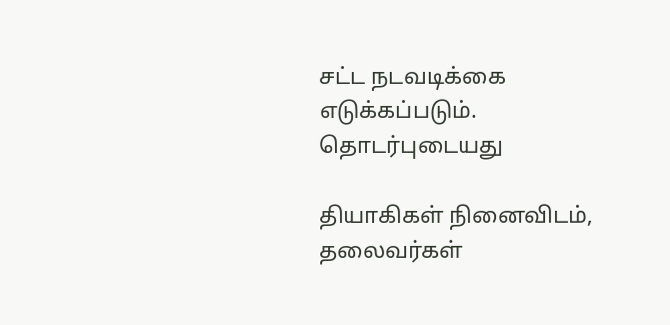சட்ட நடவடிக்கை எடுக்கப்படும்.
தொடர்புடையது

தியாகிகள் நினைவிடம், தலைவர்கள்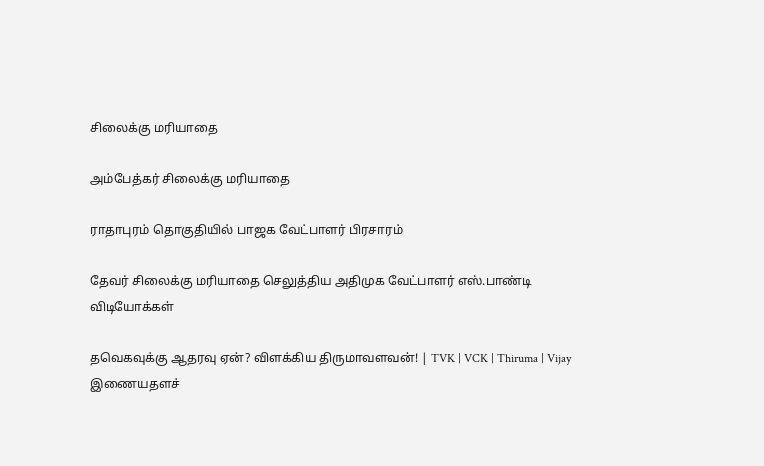சிலைக்கு மரியாதை

அம்பேத்கர் சிலைக்கு மரியாதை

ராதாபுரம் தொகுதியில் பாஜக வேட்பாளர் பிரசாரம்

தேவர் சிலைக்கு மரியாதை செலுத்திய அதிமுக வேட்பாளர் எஸ்.பாண்டி
விடியோக்கள்

தவெகவுக்கு ஆதரவு ஏன்? விளக்கிய திருமாவளவன்! | TVK | VCK | Thiruma | Vijay
இணையதளச்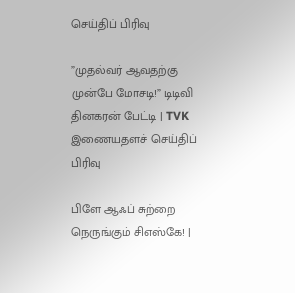செய்திப் பிரிவு

”முதல்வர் ஆவதற்கு முன்பே மோசடி!” டிடிவி தினகரன் பேட்டி | TVK
இணையதளச் செய்திப் பிரிவு

பிளே ஆஃப் சுற்றை நெருங்கும் சிஎஸ்கே! |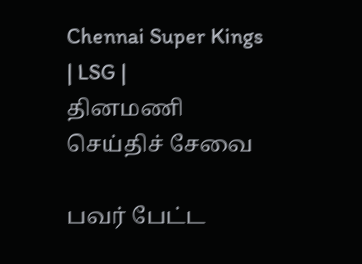Chennai Super Kings | LSG |
தினமணி செய்திச் சேவை

பவர் பேட்ட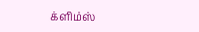க்ளிம்ஸ்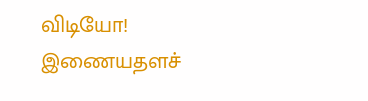விடியோ!
இணையதளச்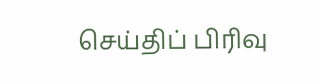செய்திப் பிரிவு